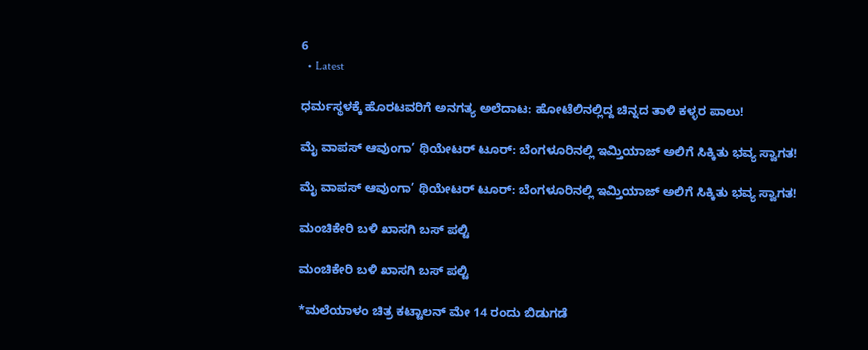6
  • Latest

ಧರ್ಮಸ್ಥಳಕ್ಕೆ ಹೊರಟವರಿಗೆ ಅನಗತ್ಯ ಅಲೆದಾಟ: ಹೋಟೆಲಿನಲ್ಲಿದ್ದ ಚಿನ್ನದ ತಾಳಿ ಕಳ್ಳರ ಪಾಲು!

ಮೈ ವಾಪಸ್ ಆವುಂಗಾ’ ಥಿಯೇಟರ್ ಟೂರ್: ಬೆಂಗಳೂರಿನಲ್ಲಿ ಇಮ್ತಿಯಾಜ್ ಅಲಿಗೆ ಸಿಕ್ಕಿತು ಭವ್ಯ ಸ್ವಾಗತ!

ಮೈ ವಾಪಸ್ ಆವುಂಗಾ’ ಥಿಯೇಟರ್ ಟೂರ್: ಬೆಂಗಳೂರಿನಲ್ಲಿ ಇಮ್ತಿಯಾಜ್ ಅಲಿಗೆ ಸಿಕ್ಕಿತು ಭವ್ಯ ಸ್ವಾಗತ!

ಮಂಚಿಕೇರಿ‌ ಬಳಿ ಖಾಸಗಿ ಬಸ್ ಪಲ್ಟಿ

ಮಂಚಿಕೇರಿ‌ ಬಳಿ ಖಾಸಗಿ ಬಸ್ ಪಲ್ಟಿ

*ಮಲೆಯಾಳಂ ಚಿತ್ರ ಕಟ್ಟಾಲನ್ ಮೇ 14 ರಂದು ಬಿಡುಗಡೆ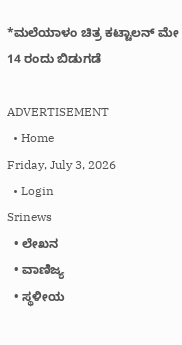*ಮಲೆಯಾಳಂ ಚಿತ್ರ ಕಟ್ಟಾಲನ್ ಮೇ 14 ರಂದು ಬಿಡುಗಡೆ

ADVERTISEMENT
  • Home
Friday, July 3, 2026
  • Login
Srinews
  • ಲೇಖನ
  • ವಾಣಿಜ್ಯ
  • ಸ್ಥಳೀಯ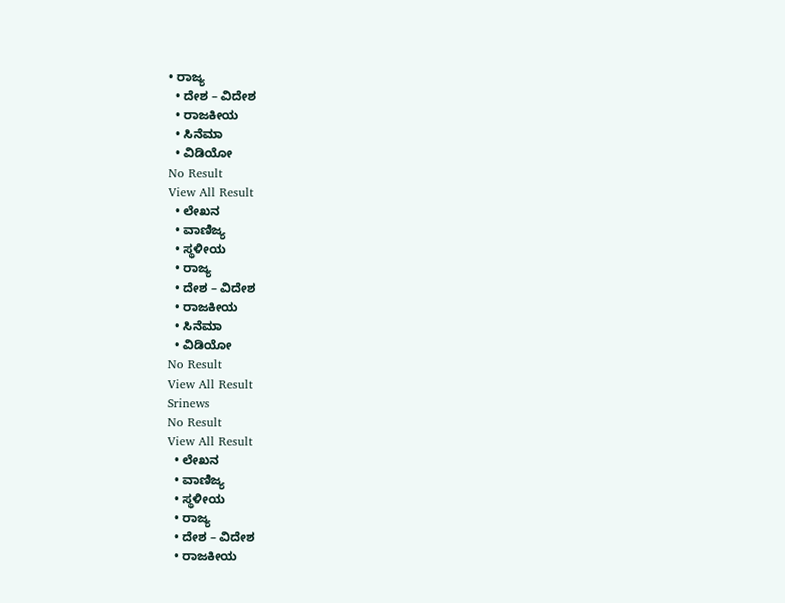• ರಾಜ್ಯ
  • ದೇಶ – ವಿದೇಶ
  • ರಾಜಕೀಯ
  • ಸಿನೆಮಾ
  • ವಿಡಿಯೋ
No Result
View All Result
  • ಲೇಖನ
  • ವಾಣಿಜ್ಯ
  • ಸ್ಥಳೀಯ
  • ರಾಜ್ಯ
  • ದೇಶ – ವಿದೇಶ
  • ರಾಜಕೀಯ
  • ಸಿನೆಮಾ
  • ವಿಡಿಯೋ
No Result
View All Result
Srinews
No Result
View All Result
  • ಲೇಖನ
  • ವಾಣಿಜ್ಯ
  • ಸ್ಥಳೀಯ
  • ರಾಜ್ಯ
  • ದೇಶ – ವಿದೇಶ
  • ರಾಜಕೀಯ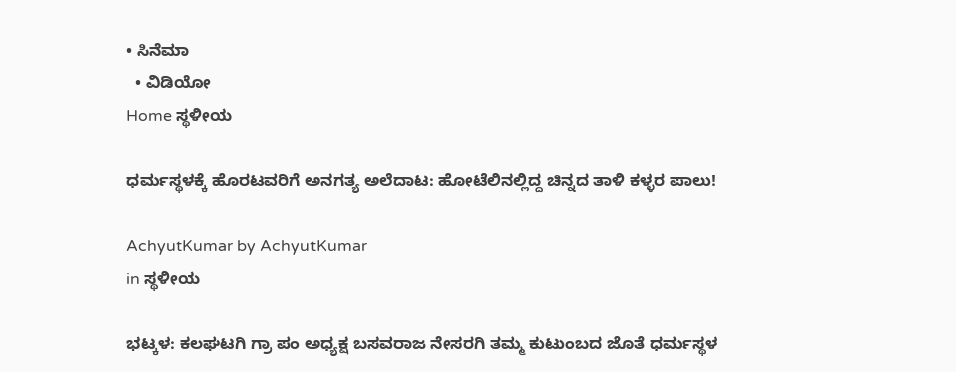• ಸಿನೆಮಾ
  • ವಿಡಿಯೋ
Home ಸ್ಥಳೀಯ

ಧರ್ಮಸ್ಥಳಕ್ಕೆ ಹೊರಟವರಿಗೆ ಅನಗತ್ಯ ಅಲೆದಾಟ: ಹೋಟೆಲಿನಲ್ಲಿದ್ದ ಚಿನ್ನದ ತಾಳಿ ಕಳ್ಳರ ಪಾಲು!

AchyutKumar by AchyutKumar
in ಸ್ಥಳೀಯ

ಭಟ್ಕಳ: ಕಲಘಟಗಿ ಗ್ರಾ ಪಂ ಅಧ್ಯಕ್ಷ ಬಸವರಾಜ ನೇಸರಗಿ ತಮ್ಮ ಕುಟುಂಬದ ಜೊತೆ ಧರ್ಮಸ್ಥಳ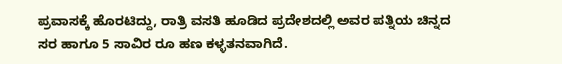ಪ್ರವಾಸಕ್ಕೆ ಹೊರಟಿದ್ದು, ರಾತ್ರಿ ವಸತಿ ಹೂಡಿದ ಪ್ರದೇಶದಲ್ಲಿ ಅವರ ಪತ್ನಿಯ ಚಿನ್ನದ ಸರ ಹಾಗೂ 5 ಸಾವಿರ ರೂ ಹಣ ಕಳ್ಳತನವಾಗಿದೆ.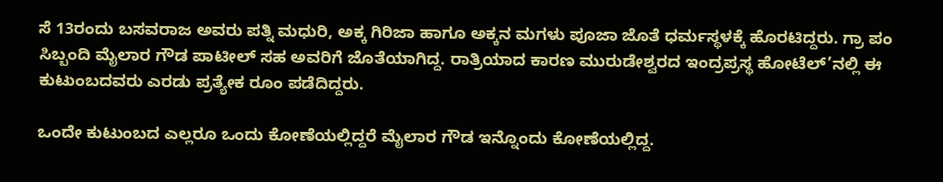ಸೆ 13ರಂದು ಬಸವರಾಜ ಅವರು ಪತ್ನಿ ಮಧುರಿ, ಅಕ್ಕ ಗಿರಿಜಾ ಹಾಗೂ ಅಕ್ಕನ ಮಗಳು ಪೂಜಾ ಜೊತೆ ಧರ್ಮಸ್ಥಳಕ್ಕೆ ಹೊರಟಿದ್ದರು. ಗ್ರಾ ಪಂ ಸಿಬ್ಬಂದಿ ಮೈಲಾರ ಗೌಡ ಪಾಟೀಲ್ ಸಹ ಅವರಿಗೆ ಜೊತೆಯಾಗಿದ್ದ. ರಾತ್ರಿಯಾದ ಕಾರಣ ಮುರುಡೇಶ್ವರದ ಇಂದ್ರಪ್ರಸ್ಥ ಹೋಟೆಲ್’ನಲ್ಲಿ ಈ ಕುಟುಂಬದವರು ಎರಡು ಪ್ರತ್ಯೇಕ ರೂಂ ಪಡೆದಿದ್ದರು.

ಒಂದೇ ಕುಟುಂಬದ ಎಲ್ಲರೂ ಒಂದು ಕೋಣೆಯಲ್ಲಿದ್ದರೆ ಮೈಲಾರ ಗೌಡ ಇನ್ನೊಂದು ಕೋಣೆಯಲ್ಲಿದ್ದ.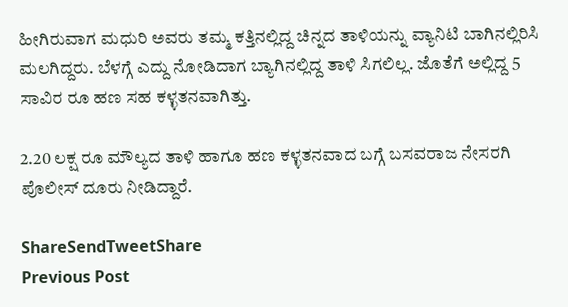ಹೀಗಿರುವಾಗ ಮಧುರಿ ಅವರು ತಮ್ಮ ಕತ್ತಿನಲ್ಲಿದ್ದ ಚಿನ್ನದ ತಾಳಿಯನ್ನು ವ್ಯಾನಿಟಿ ಬಾಗಿನಲ್ಲಿರಿಸಿ ಮಲಗಿದ್ದರು. ಬೆಳಗ್ಗೆ ಎದ್ದು ನೋಡಿದಾಗ ಬ್ಯಾಗಿನಲ್ಲಿದ್ದ ತಾಳಿ ಸಿಗಲಿಲ್ಲ. ಜೊತೆಗೆ ಅಲ್ಲಿದ್ದ 5 ಸಾವಿರ ರೂ ಹಣ ಸಹ ಕಳ್ಳತನವಾಗಿತ್ತು.

2.20 ಲಕ್ಷ ರೂ ಮೌಲ್ಯದ ತಾಳಿ ಹಾಗೂ ಹಣ ಕಳ್ಳತನವಾದ ಬಗ್ಗೆ ಬಸವರಾಜ ನೇಸರಗಿ ಪೊಲೀಸ್ ದೂರು ನೀಡಿದ್ದಾರೆ.

ShareSendTweetShare
Previous Post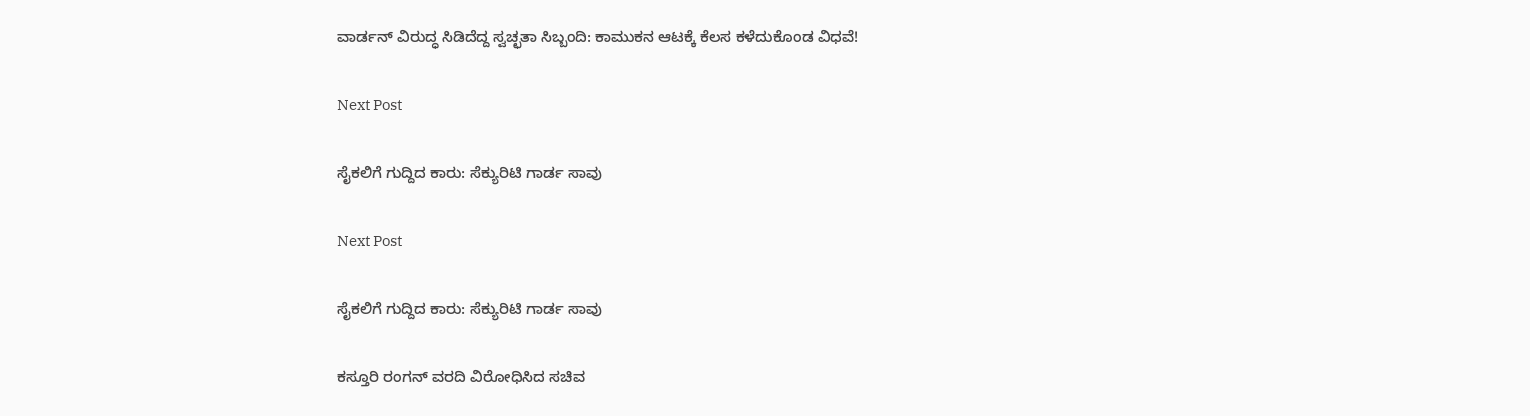ವಾರ್ಡನ್ ವಿರುದ್ಧ ಸಿಡಿದೆದ್ದ ಸ್ವಚ್ಛತಾ ಸಿಬ್ಬಂದಿ: ಕಾಮುಕನ ಆಟಕ್ಕೆ ಕೆಲಸ ಕಳೆದುಕೊಂಡ ವಿಧವೆ!

Next Post

ಸೈಕಲಿಗೆ ಗುದ್ದಿದ ಕಾರು: ಸೆಕ್ಯುರಿಟಿ ಗಾರ್ಡ ಸಾವು

Next Post

ಸೈಕಲಿಗೆ ಗುದ್ದಿದ ಕಾರು: ಸೆಕ್ಯುರಿಟಿ ಗಾರ್ಡ ಸಾವು

ಕಸ್ತೂರಿ ರಂಗನ್ ವರದಿ ವಿರೋಧಿಸಿದ ಸಚಿವ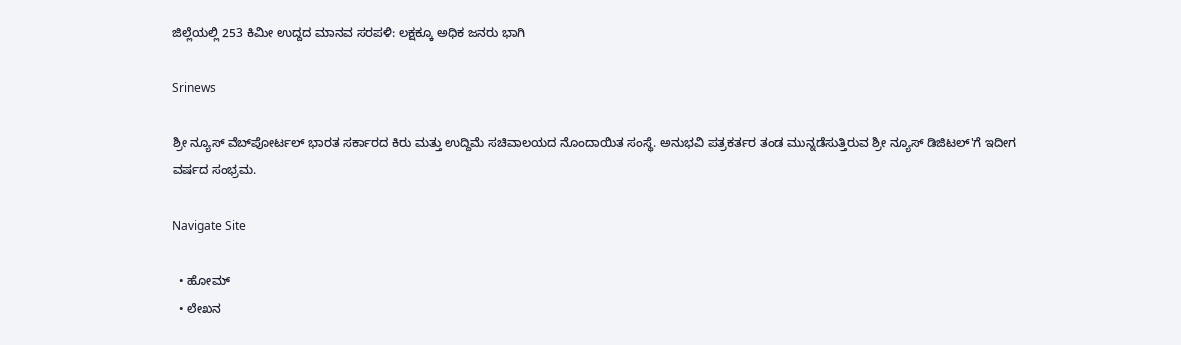ಜಿಲ್ಲೆಯಲ್ಲಿ 253 ಕಿಮೀ ಉದ್ದದ ಮಾನವ ಸರಪಳಿ: ಲಕ್ಷಕ್ಕೂ ಅಧಿಕ ಜನರು ಭಾಗಿ

Srinews

ಶ್ರೀ ನ್ಯೂಸ್ ವೆಬ್‌ಪೋರ್ಟಲ್ ಭಾರತ ಸರ್ಕಾರದ ಕಿರು ಮತ್ತು ಉದ್ದಿಮೆ ಸಚಿವಾಲಯದ ನೊಂದಾಯಿತ ಸಂಸ್ಥೆ. ಅನುಭವಿ ಪತ್ರಕರ್ತರ ತಂಡ ಮುನ್ನಡೆಸುತ್ತಿರುವ ಶ್ರೀ ನ್ಯೂಸ್ ಡಿಜಿಟಲ್'ಗೆ ಇದೀಗ ವರ್ಷದ ಸಂಭ್ರಮ.

Navigate Site

  • ಹೋಮ್
  • ಲೇಖನ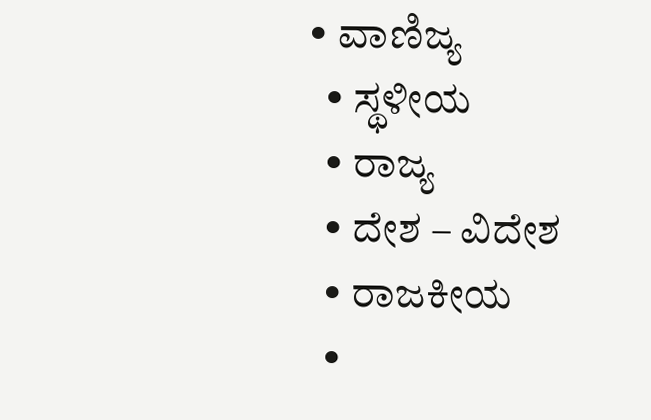• ವಾಣಿಜ್ಯ
  • ಸ್ಥಳೀಯ
  • ರಾಜ್ಯ
  • ದೇಶ – ವಿದೇಶ
  • ರಾಜಕೀಯ
  •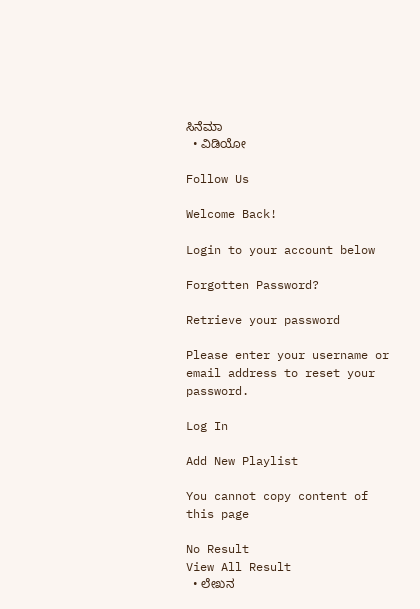ಸಿನೆಮಾ
  • ವಿಡಿಯೋ

Follow Us

Welcome Back!

Login to your account below

Forgotten Password?

Retrieve your password

Please enter your username or email address to reset your password.

Log In

Add New Playlist

You cannot copy content of this page

No Result
View All Result
  • ಲೇಖನ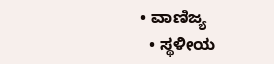• ವಾಣಿಜ್ಯ
  • ಸ್ಥಳೀಯ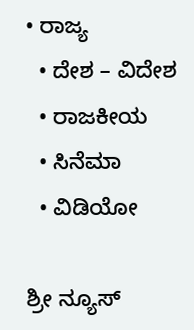• ರಾಜ್ಯ
  • ದೇಶ – ವಿದೇಶ
  • ರಾಜಕೀಯ
  • ಸಿನೆಮಾ
  • ವಿಡಿಯೋ

ಶ್ರೀ ನ್ಯೂಸ್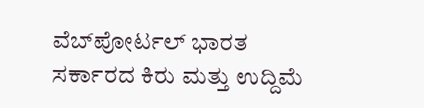ವೆಬ್‌ಪೋರ್ಟಲ್ ಭಾರತ ಸರ್ಕಾರದ ಕಿರು ಮತ್ತು ಉದ್ದಿಮೆ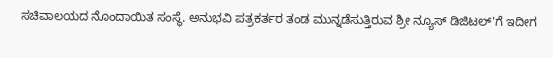ಸಚಿವಾಲಯದ ನೊಂದಾಯಿತ ಸಂಸ್ಥೆ. ಅನುಭವಿ ಪತ್ರಕರ್ತರ ತಂಡ ಮುನ್ನಡೆಸುತ್ತಿರುವ ಶ್ರೀ ನ್ಯೂಸ್ ಡಿಜಿಟಲ್'ಗೆ ಇದೀಗ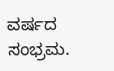ವರ್ಷದ ಸಂಭ್ರಮ.